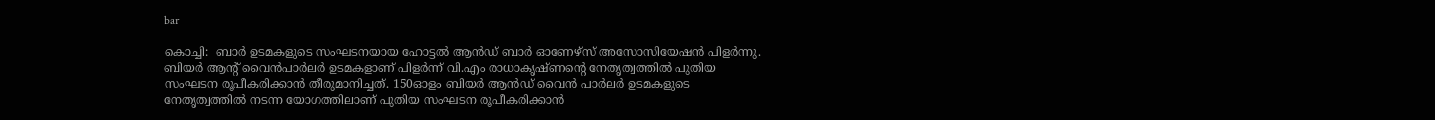bar

കൊച്ചി:  ബാര്‍ ഉടമകളുടെ സംഘടനയായ ഹോട്ടല്‍ ആന്‍ഡ് ബാര്‍ ഓണേഴ്‌സ് അസോസിയേഷന്‍ പിളര്‍ന്നു. ബിയര്‍ ആന്റ് വൈന്‍പാര്‍ലര്‍ ഉടമകളാണ് പിളര്‍ന്ന് വി.എം രാധാകൃഷ്ണന്റെ നേതൃത്വത്തില്‍ പുതിയ സംഘടന രൂപീകരിക്കാന്‍ തീരുമാനിച്ചത്. 150ഓളം ബിയര്‍ ആന്‍ഡ് വൈന്‍ പാര്‍ലര്‍ ഉടമകളുടെ നേതൃത്വത്തില്‍ നടന്ന യോഗത്തിലാണ് പുതിയ സംഘടന രൂപീകരിക്കാന്‍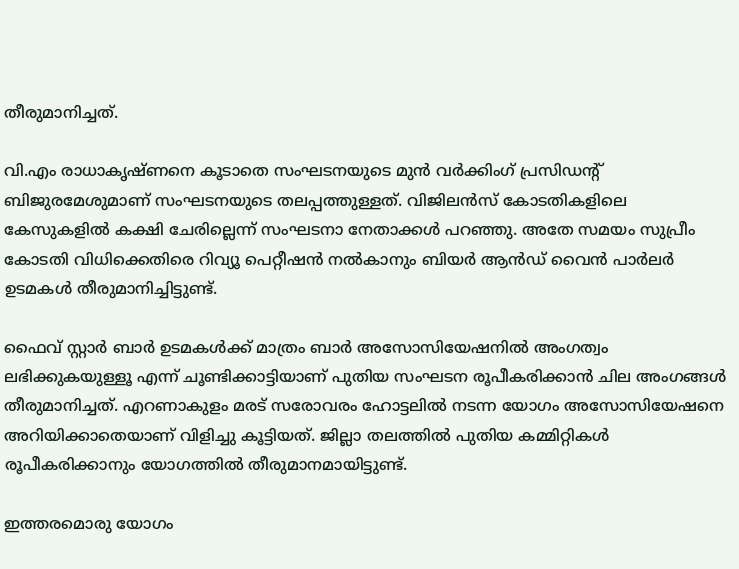തീരുമാനിച്ചത്.

വി.എം രാധാകൃഷ്ണനെ കൂടാതെ സംഘടനയുടെ മുന്‍ വര്‍ക്കിംഗ് പ്രസിഡന്റ് ബിജുരമേശുമാണ് സംഘടനയുടെ തലപ്പത്തുള്ളത്. വിജിലന്‍സ് കോടതികളിലെ കേസുകളില്‍ കക്ഷി ചേരില്ലെന്ന് സംഘടനാ നേതാക്കള്‍ പറഞ്ഞു. അതേ സമയം സുപ്രീം കോടതി വിധിക്കെതിരെ റിവ്യൂ പെറ്റീഷന്‍ നല്‍കാനും ബിയര്‍ ആന്‍ഡ് വൈന്‍ പാര്‍ലര്‍ ഉടമകള്‍ തീരുമാനിച്ചിട്ടുണ്ട്.

ഫൈവ് സ്റ്റാര്‍ ബാര്‍ ഉടമകള്‍ക്ക് മാത്രം ബാര്‍ അസോസിയേഷനില്‍ അംഗത്വം ലഭിക്കുകയുള്ളൂ എന്ന് ചൂണ്ടിക്കാട്ടിയാണ് പുതിയ സംഘടന രൂപീകരിക്കാന്‍ ചില അംഗങ്ങള്‍ തീരുമാനിച്ചത്. എറണാകുളം മരട് സരോവരം ഹോട്ടലില്‍ നടന്ന യോഗം അസോസിയേഷനെ അറിയിക്കാതെയാണ് വിളിച്ചു കൂട്ടിയത്. ജില്ലാ തലത്തില്‍ പുതിയ കമ്മിറ്റികള്‍ രൂപീകരിക്കാനും യോഗത്തില്‍ തീരുമാനമായിട്ടുണ്ട്.

ഇത്തരമൊരു യോഗം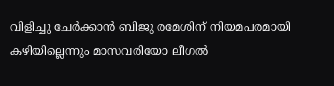വിളിച്ചു ചേര്‍ക്കാന്‍ ബിജു രമേശിന് നിയമപരമായി കഴിയില്ലെന്നും മാസവരിയോ ലീഗല്‍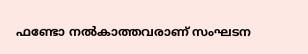ഫണ്ടോ നല്‍കാത്തവരാണ് സംഘടന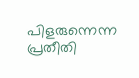പിളരുന്നെന്ന പ്രതീതി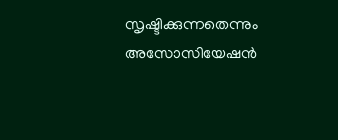സൃഷ്ടിക്കുന്നതെന്നും അസോസിയേഷന്‍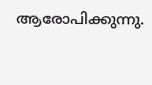ആരോപിക്കുന്നു.